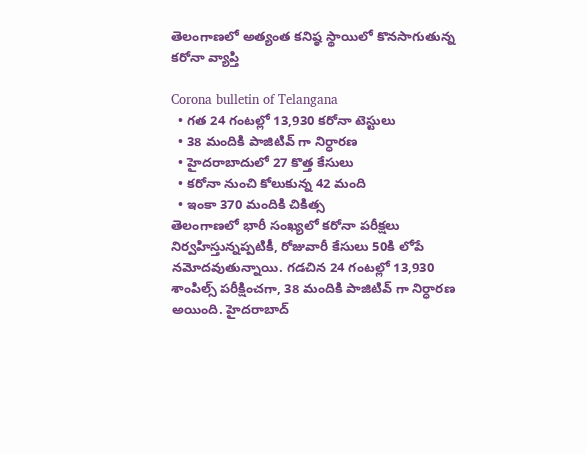తెలంగాణలో అత్యంత కనిష్ఠ స్థాయిలో కొనసాగుతున్న కరోనా వ్యాప్తి

Corona bulletin of Telangana
  • గత 24 గంటల్లో 13,930 కరోనా టెస్టులు
  • 38 మందికి పాజిటివ్ గా నిర్ధారణ
  • హైదరాబాదులో 27 కొత్త కేసులు
  • కరోనా నుంచి కోలుకున్న 42 మంది
  • ఇంకా 370 మందికి చికిత్స
తెలంగాణలో భారీ సంఖ్యలో కరోనా పరీక్షలు నిర్వహిస్తున్నప్పటికీ, రోజువారీ కేసులు 50కి లోపే నమోదవుతున్నాయి. గడచిన 24 గంటల్లో 13,930 శాంపిల్స్ పరీక్షించగా, 38 మందికి పాజిటివ్ గా నిర్ధారణ అయింది. హైదరాబాద్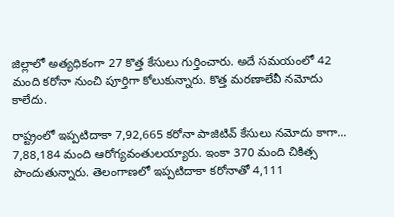జిల్లాలో అత్యధికంగా 27 కొత్త కేసులు గుర్తించారు. అదే సమయంలో 42 మంది కరోనా నుంచి పూర్తిగా కోలుకున్నారు. కొత్త మరణాలేవీ నమోదు కాలేదు.

రాష్ట్రంలో ఇప్పటిదాకా 7,92,665 కరోనా పాజిటివ్ కేసులు నమోదు కాగా... 7,88,184 మంది ఆరోగ్యవంతులయ్యారు. ఇంకా 370 మంది చికిత్స పొందుతున్నారు. తెలంగాణలో ఇప్పటిదాకా కరోనాతో 4,111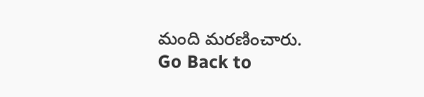మంది మరణించారు.
Go Back to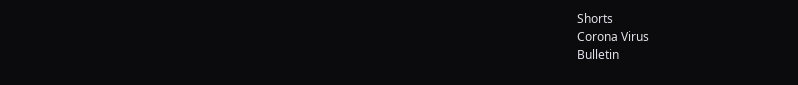Shorts
Corona Virus
Bulletin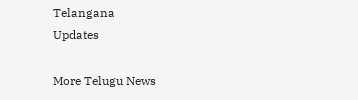Telangana
Updates

More Telugu News